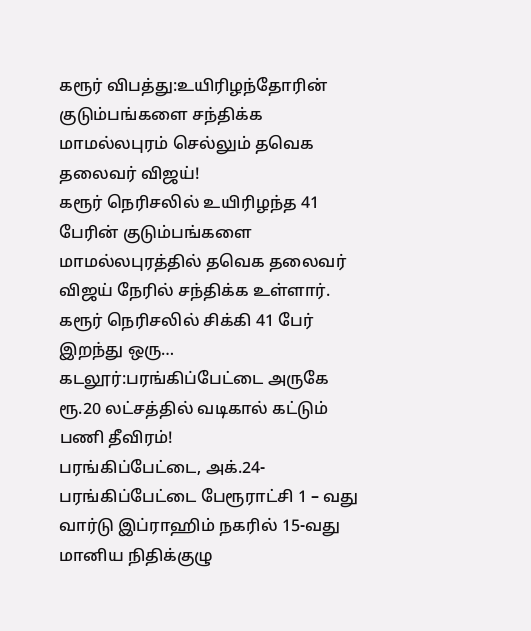கரூர் விபத்து:உயிரிழந்தோரின் குடும்பங்களை சந்திக்க மாமல்லபுரம் செல்லும் தவெக தலைவர் விஜய்!
கரூர் நெரிசலில் உயிரிழந்த 41 பேரின் குடும்பங்களை மாமல்லபுரத்தில் தவெக தலைவர் விஜய் நேரில் சந்திக்க உள்ளார். கரூர் நெரிசலில் சிக்கி 41 பேர் இறந்து ஒரு…
கடலூர்:பரங்கிப்பேட்டை அருகே ரூ.20 லட்சத்தில் வடிகால் கட்டும் பணி தீவிரம்!
பரங்கிப்பேட்டை, அக்.24-பரங்கிப்பேட்டை பேரூராட்சி 1 – வது வார்டு இப்ராஹிம் நகரில் 15-வது மானிய நிதிக்குழு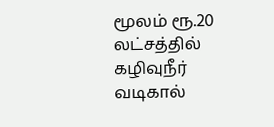மூலம் ரூ.20 லட்சத்தில் கழிவுநீர் வடிகால்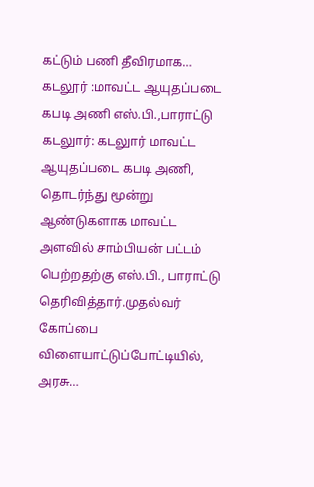கட்டும் பணி தீவிரமாக…
கடலூர் :மாவட்ட ஆயுதப்படை கபடி அணி எஸ்.பி.,பாராட்டு
கடலுார்: கடலுார் மாவட்ட ஆயுதப்படை கபடி அணி, தொடர்ந்து மூன்று ஆண்டுகளாக மாவட்ட அளவில் சாம்பியன் பட்டம் பெற்றதற்கு எஸ்.பி., பாராட்டு தெரிவித்தார்.முதல்வர் கோப்பை விளையாட்டுப்போட்டியில், அரசு…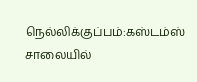நெல்லிக்குப்பம்:கஸ்டம்ஸ் சாலையில்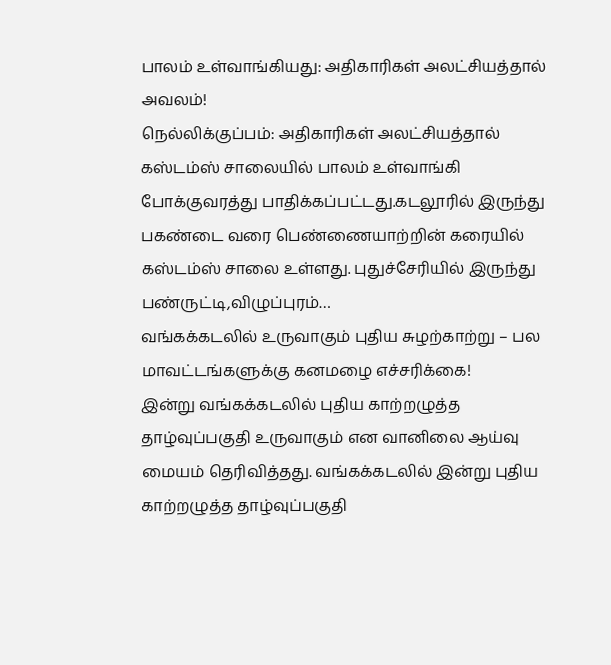பாலம் உள்வாங்கியது: அதிகாரிகள் அலட்சியத்தால் அவலம்!
நெல்லிக்குப்பம்: அதிகாரிகள் அலட்சியத்தால் கஸ்டம்ஸ் சாலையில் பாலம் உள்வாங்கி போக்குவரத்து பாதிக்கப்பட்டது.கடலூரில் இருந்து பகண்டை வரை பெண்ணையாற்றின் கரையில் கஸ்டம்ஸ் சாலை உள்ளது. புதுச்சேரியில் இருந்து பண்ருட்டி,விழுப்புரம்…
வங்கக்கடலில் உருவாகும் புதிய சுழற்காற்று – பல மாவட்டங்களுக்கு கனமழை எச்சரிக்கை!
இன்று வங்கக்கடலில் புதிய காற்றழுத்த தாழ்வுப்பகுதி உருவாகும் என வானிலை ஆய்வு மையம் தெரிவித்தது. வங்கக்கடலில் இன்று புதிய காற்றழுத்த தாழ்வுப்பகுதி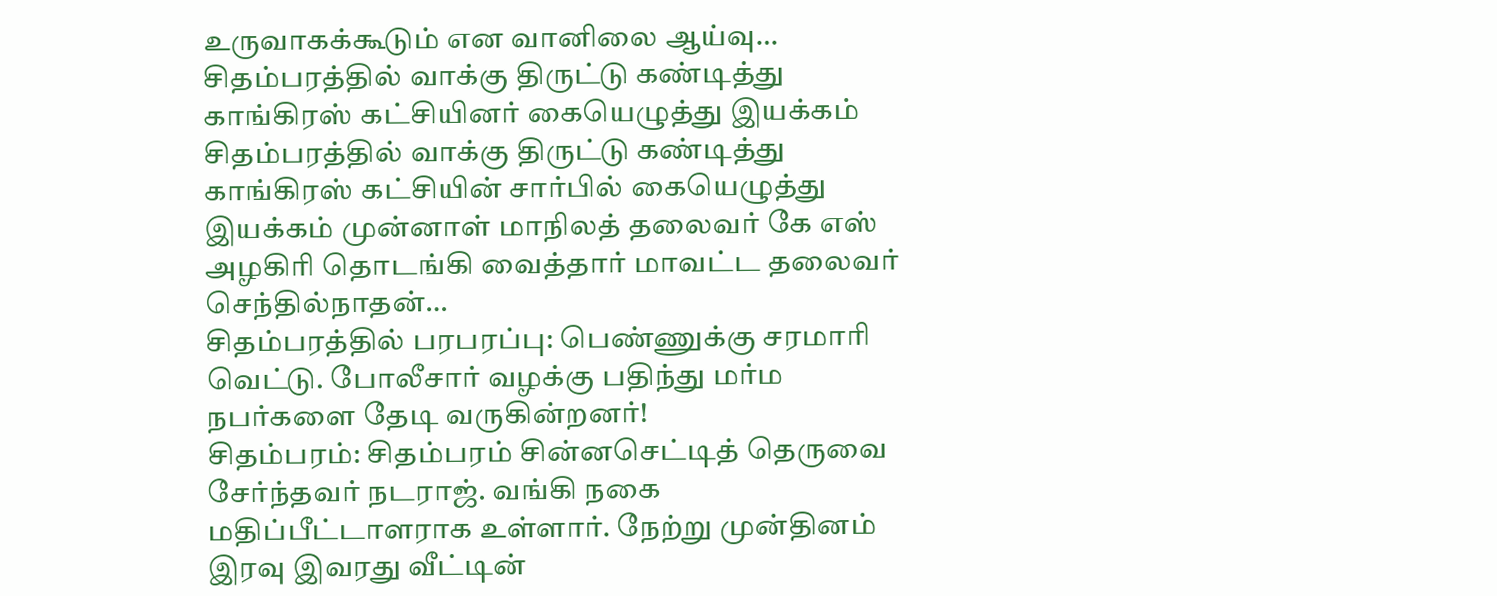உருவாகக்கூடும் என வானிலை ஆய்வு…
சிதம்பரத்தில் வாக்கு திருட்டு கண்டித்து காங்கிரஸ் கட்சியினர் கையெழுத்து இயக்கம்
சிதம்பரத்தில் வாக்கு திருட்டு கண்டித்து காங்கிரஸ் கட்சியின் சார்பில் கையெழுத்து இயக்கம் முன்னாள் மாநிலத் தலைவர் கே எஸ் அழகிரி தொடங்கி வைத்தார் மாவட்ட தலைவர் செந்தில்நாதன்…
சிதம்பரத்தில் பரபரப்பு: பெண்ணுக்கு சரமாரி வெட்டு. போலீசார் வழக்கு பதிந்து மர்ம நபர்களை தேடி வருகின்றனர்!
சிதம்பரம்: சிதம்பரம் சின்னசெட்டித் தெருவை சேர்ந்தவர் நடராஜ். வங்கி நகை மதிப்பீட்டாளராக உள்ளார். நேற்று முன்தினம் இரவு இவரது வீட்டின்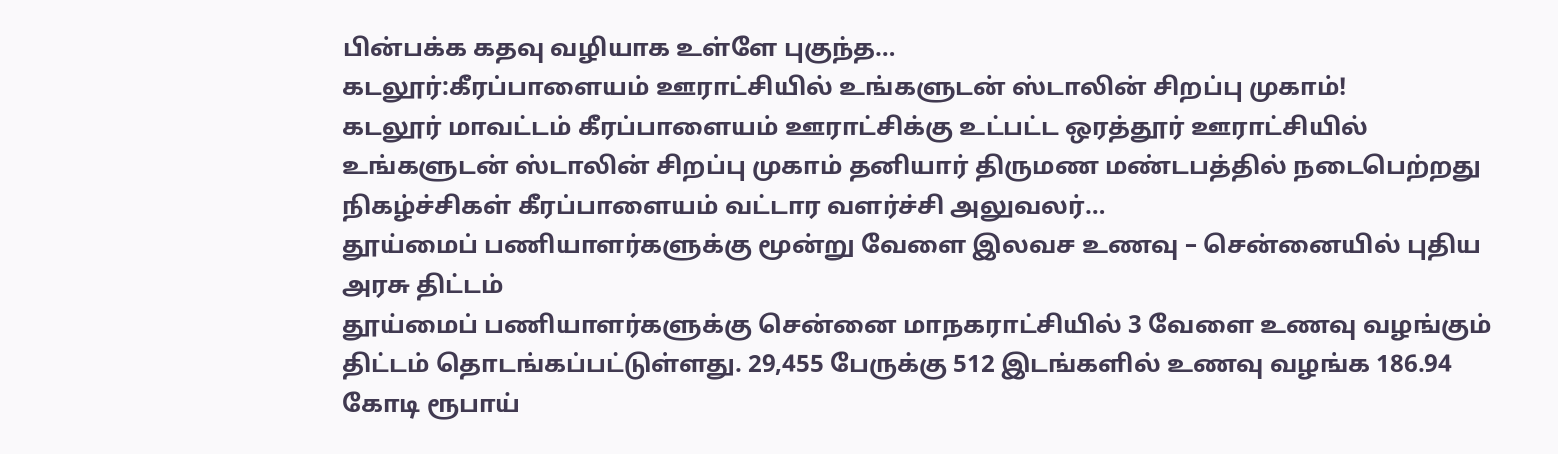பின்பக்க கதவு வழியாக உள்ளே புகுந்த…
கடலூர்:கீரப்பாளையம் ஊராட்சியில் உங்களுடன் ஸ்டாலின் சிறப்பு முகாம்!
கடலூர் மாவட்டம் கீரப்பாளையம் ஊராட்சிக்கு உட்பட்ட ஒரத்தூர் ஊராட்சியில் உங்களுடன் ஸ்டாலின் சிறப்பு முகாம் தனியார் திருமண மண்டபத்தில் நடைபெற்றது நிகழ்ச்சிகள் கீரப்பாளையம் வட்டார வளர்ச்சி அலுவலர்…
தூய்மைப் பணியாளர்களுக்கு மூன்று வேளை இலவச உணவு – சென்னையில் புதிய அரசு திட்டம்
தூய்மைப் பணியாளர்களுக்கு சென்னை மாநகராட்சியில் 3 வேளை உணவு வழங்கும் திட்டம் தொடங்கப்பட்டுள்ளது. 29,455 பேருக்கு 512 இடங்களில் உணவு வழங்க 186.94 கோடி ரூபாய்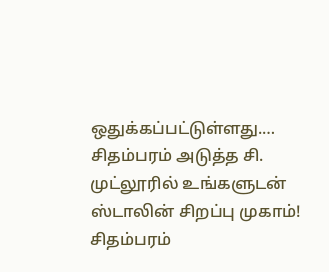ஒதுக்கப்பட்டுள்ளது.…
சிதம்பரம் அடுத்த சி. முட்லூரில் உங்களுடன் ஸ்டாலின் சிறப்பு முகாம்!
சிதம்பரம்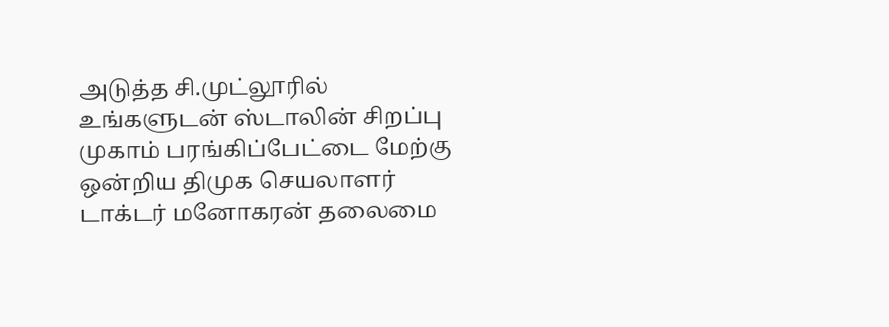அடுத்த சி.முட்லூரில் உங்களுடன் ஸ்டாலின் சிறப்பு முகாம் பரங்கிப்பேட்டை மேற்கு ஒன்றிய திமுக செயலாளர் டாக்டர் மனோகரன் தலைமை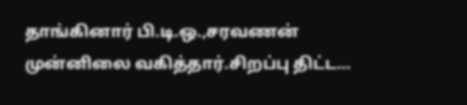தாங்கினார் பி.டி.ஒ.,சரவணன் முன்னிலை வகித்தார்.சிறப்பு திட்ட…